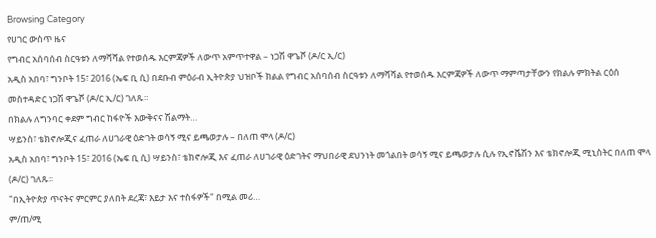Browsing Category
የሀገር ውስጥ ዜና
የግብር አሰባሰብ ስርዓቱን ለማሻሻል የተወሰዱ እርምጃዎች ለውጥ አምጥተዋል – ነጋሽ ዋጌሾ (ዶ/ር ኢ/ር)
አዲስ አበባ፣ ግንቦት 15፣ 2016 (ኤፍ ቢ ሲ) በደቡብ ምዕራብ ኢትዮጵያ ህዝቦች ክልል የግብር አሰባሰብ ስርዓቱን ለማሻሻል የተወሰዱ እርምጃዎች ለውጥ ማምጣታቸውን የክልሉ ምክትል ርዕሰ መስተዳድር ነጋሽ ዋጌሾ (ዶ/ር ኢ/ር) ገለጹ።
በክልሉ ለግንባር ቀደም ግብር ከፋዮች እውቅናና ሽልማት…
ሣይንስ፣ ቴክኖሎጂና ፈጠራ ለሀገራዊ ዕድገት ወሳኝ ሚና ይጫወታሉ – በለጠ ሞላ (ዶ/ር)
አዲስ አበባ፣ ግንቦት 15፣ 2016 (ኤፍ ቢ ሲ) ሣይንስ፣ ቴክኖሎጂ እና ፈጠራ ለሀገራዊ ዕድገትና ማህበራዊ ደህንነት መጎልበት ወሳኝ ሚና ይጫወታሉ ሲሉ የኢኖቬሽን እና ቴክኖሎጂ ሚኒስትር በለጠ ሞላ (ዶ/ር) ገለጹ፡፡
"በኢትዮጵያ ጥናትና ምርምር ያለበት ደረጃ፣ እይታ እና ተስፋዎች" በሚል መሪ…
ም/ጠ/ሚ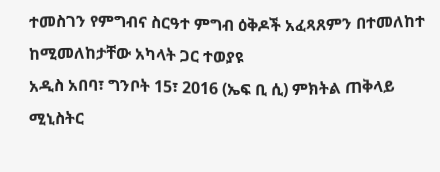ተመስገን የምግብና ስርዓተ ምግብ ዕቅዶች አፈጻጸምን በተመለከተ ከሚመለከታቸው አካላት ጋር ተወያዩ
አዲስ አበባ፣ ግንቦት 15፣ 2016 (ኤፍ ቢ ሲ) ምክትል ጠቅላይ ሚኒስትር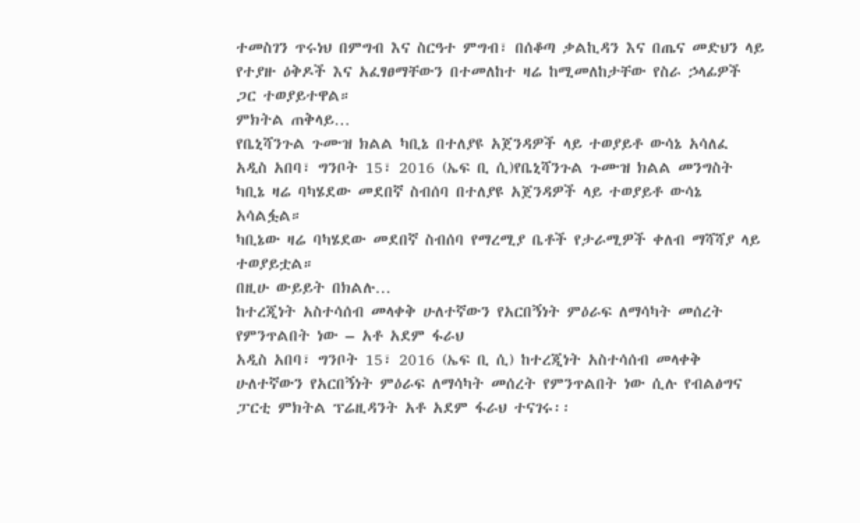ተመስገን ጥሩነህ በምግብ እና ስርዓተ ምግብ፣ በሰቆጣ ቃልኪዳን እና በጤና መድህን ላይ የተያዙ ዕቅዶች እና አፈፃፀማቸውን በተመለከተ ዛሬ ከሚመለከታቸው የስራ ኃላፊዎች ጋር ተወያይተዋል።
ምክትል ጠቅላይ…
የቤኒሻንጉል ጉሙዝ ክልል ካቢኔ በተለያዩ አጀንዳዎች ላይ ተወያይቶ ውሳኔ አሳለፈ
አዲስ አበባ፣ ግንቦት 15፣ 2016 (ኤፍ ቢ ሲ)የቤኒሻንጉል ጉሙዝ ክልል መንግስት ካቢኔ ዛሬ ባካሄደው መደበኛ ስብሰባ በተለያዩ አጀንዳዎች ላይ ተወያይቶ ውሳኔ አሳልፏል።
ካቢኔው ዛሬ ባካሄደው መደበኛ ስብሰባ የማረሚያ ቤቶች የታራሚዎች ቀለብ ማሻሻያ ላይ ተወያይቷል።
በዚሁ ውይይት በክልሉ…
ከተረጂነት አስተሳሰብ መላቀቅ ሁለተኛውን የአርበኝነት ምዕራፍ ለማሳካት መሰረት የምንጥልበት ነው – አቶ አደም ፋራህ
አዲስ አበባ፣ ግንቦት 15፣ 2016 (ኤፍ ቢ ሲ) ከተረጂነት አስተሳሰብ መላቀቅ ሁለተኛውን የአርበኝነት ምዕራፍ ለማሳካት መሰረት የምንጥልበት ነው ሲሉ የብልፅግና ፓርቲ ምክትል ፕሬዚዳንት አቶ አደም ፋራህ ተናገሩ፡፡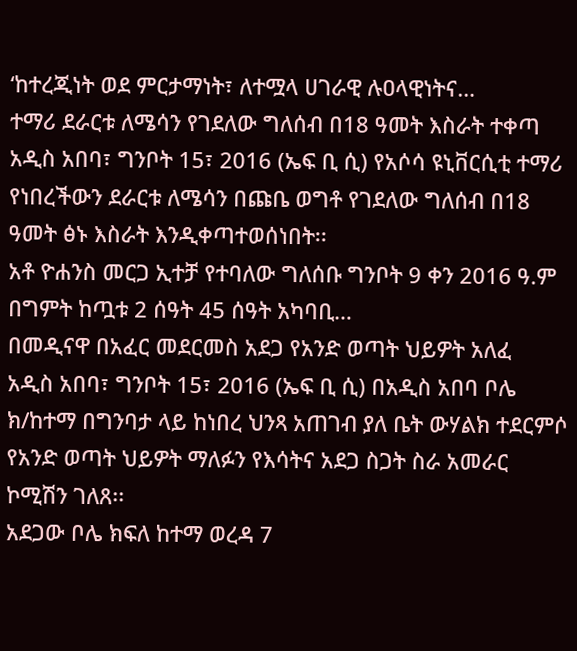‘ከተረጂነት ወደ ምርታማነት፣ ለተሟላ ሀገራዊ ሉዐላዊነትና…
ተማሪ ደራርቱ ለሜሳን የገደለው ግለሰብ በ18 ዓመት እስራት ተቀጣ
አዲስ አበባ፣ ግንቦት 15፣ 2016 (ኤፍ ቢ ሲ) የአሶሳ ዩኒቨርሲቲ ተማሪ የነበረችውን ደራርቱ ለሜሳን በጩቤ ወግቶ የገደለው ግለሰብ በ18 ዓመት ፅኑ እስራት እንዲቀጣተወሰነበት፡፡
አቶ ዮሐንስ መርጋ ኢተቻ የተባለው ግለሰቡ ግንቦት 9 ቀን 2016 ዓ.ም በግምት ከጧቱ 2 ሰዓት 45 ሰዓት አካባቢ…
በመዲናዋ በአፈር መደርመስ አደጋ የአንድ ወጣት ህይዎት አለፈ
አዲስ አበባ፣ ግንቦት 15፣ 2016 (ኤፍ ቢ ሲ) በአዲስ አበባ ቦሌ ክ/ከተማ በግንባታ ላይ ከነበረ ህንጻ አጠገብ ያለ ቤት ውሃልክ ተደርምሶ የአንድ ወጣት ህይዎት ማለፉን የእሳትና አደጋ ስጋት ስራ አመራር ኮሚሽን ገለጸ፡፡
አደጋው ቦሌ ክፍለ ከተማ ወረዳ 7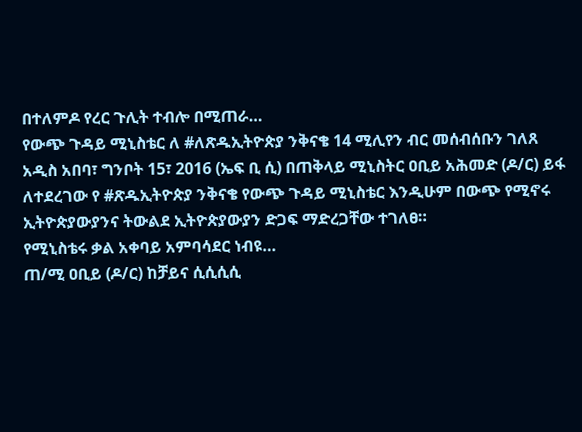በተለምዶ የረር ጉሊት ተብሎ በሚጠራ…
የውጭ ጉዳይ ሚኒስቴር ለ #ለጽዱኢትዮጵያ ንቅናቄ 14 ሚሊየን ብር መሰብሰቡን ገለጸ
አዲስ አበባ፣ ግንቦት 15፣ 2016 (ኤፍ ቢ ሲ) በጠቅላይ ሚኒስትር ዐቢይ አሕመድ (ዶ/ር) ይፋ ለተደረገው የ #ጽዱኢትዮጵያ ንቅናቄ የውጭ ጉዳይ ሚኒስቴር እንዲሁም በውጭ የሚኖሩ ኢትዮጵያውያንና ትውልደ ኢትዮጵያውያን ድጋፍ ማድረጋቸው ተገለፀ።
የሚኒስቴሩ ቃል አቀባይ አምባሳደር ነብዩ…
ጠ/ሚ ዐቢይ (ዶ/ር) ከቻይና ሲሲሲሲ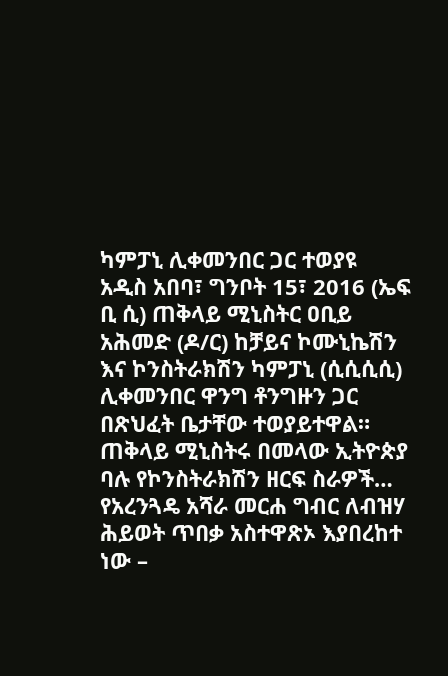ካምፓኒ ሊቀመንበር ጋር ተወያዩ
አዲስ አበባ፣ ግንቦት 15፣ 2016 (ኤፍ ቢ ሲ) ጠቅላይ ሚኒስትር ዐቢይ አሕመድ (ዶ/ር) ከቻይና ኮሙኒኬሽን እና ኮንስትራክሽን ካምፓኒ (ሲሲሲሲ) ሊቀመንበር ዋንግ ቶንግዙን ጋር በጽህፈት ቤታቸው ተወያይተዋል።
ጠቅላይ ሚኒስትሩ በመላው ኢትዮጵያ ባሉ የኮንስትራክሽን ዘርፍ ስራዎች…
የአረንጓዴ አሻራ መርሐ ግብር ለብዝሃ ሕይወት ጥበቃ አስተዋጽኦ እያበረከተ ነው –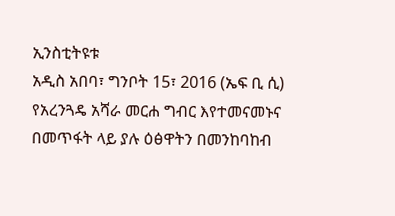ኢንስቲትዩቱ
አዲስ አበባ፣ ግንቦት 15፣ 2016 (ኤፍ ቢ ሲ) የአረንጓዴ አሻራ መርሐ ግብር እየተመናመኑና በመጥፋት ላይ ያሉ ዕፅዋትን በመንከባከብ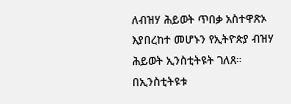ለብዝሃ ሕይወት ጥበቃ አስተዋጽኦ እያበረከተ መሆኑን የኢትዮጵያ ብዝሃ ሕይወት ኢንስቲትዩት ገለጸ።
በኢንስቲትዩቱ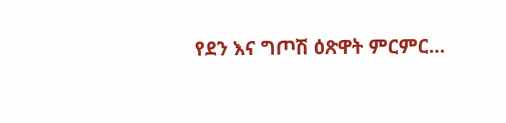የደን እና ግጦሽ ዕጽዋት ምርምር…